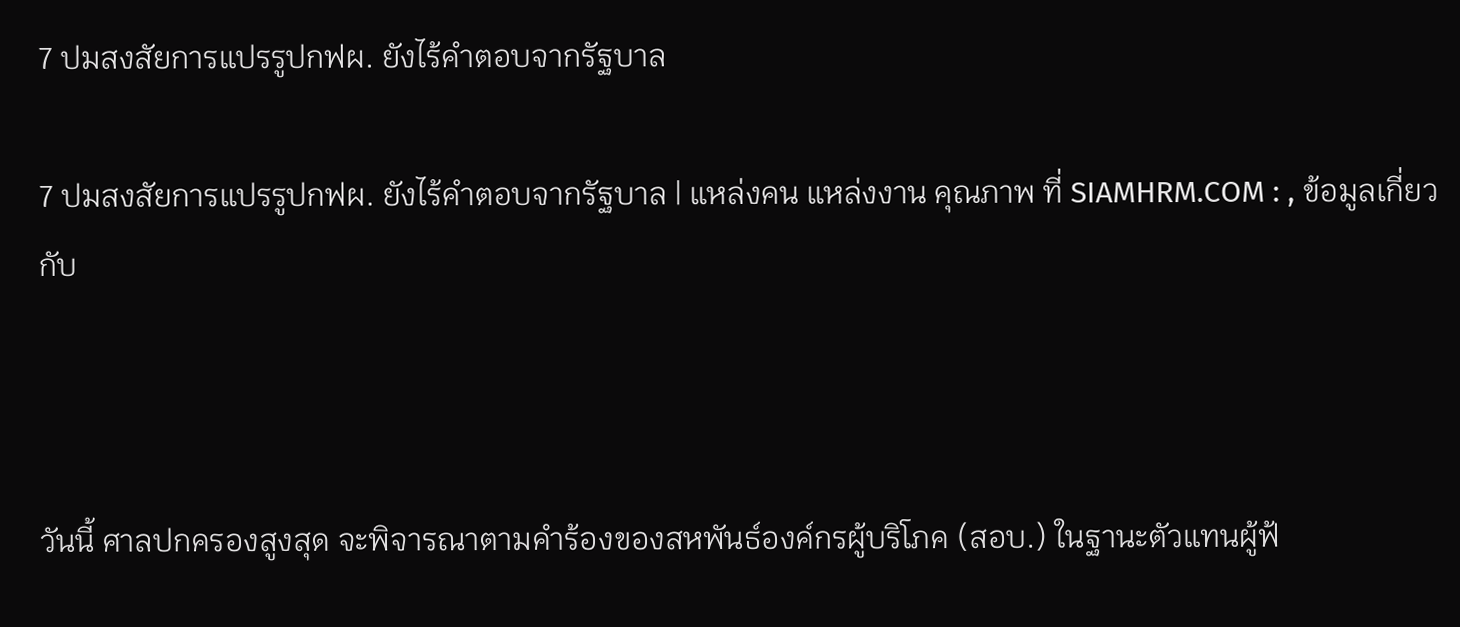7 ปมสงสัยการแปรรูปกฟผ. ยังไร้คำตอบจากรัฐบาล

7 ปมสงสัยการแปรรูปกฟผ. ยังไร้คำตอบจากรัฐบาล | แหล่งคน แหล่งงาน คุณภาพ ที่ SIAMHRM.COM : , ข้อมูลเกี่ยวกับ



วันนี้ ศาลปกครองสูงสุด จะพิจารณาตามคำร้องของสหพันธ์องค์กรผู้บริโภค (สอบ.) ในฐานะตัวแทนผู้ฟ้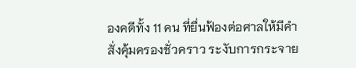องคดีทั้ง 11 คน ที่ยื่นฟ้องต่อศาลให้มีคำสั่งคุ้มครองชั่วคราว ระงับการกระจาย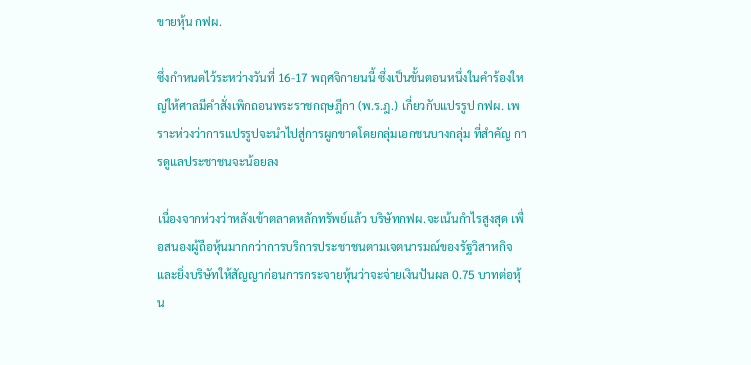ขายหุ้น กฟผ.

ซึ่งกำหนดไว้ระหว่างวันที่ 16-17 พฤศจิกายนนี้ ซึ่งเป็นขั้นตอนหนึ่งในคำร้องใหญ่ให้ศาลมีคำสั่งเพิกถอนพระราชกฤษฎีกา (พ.ร.ฎ.) เกี่ยวกับแปรรูป กฟผ. เพราะห่วงว่าการแปรรูปจะนำไปสู่การผูกขาดโดยกลุ่มเอกชนบางกลุ่ม ที่สำคัญ การดูแลประชาชนจะน้อยลง

เนื่องจากห่วงว่าหลังเข้าตลาดหลักทรัพย์แล้ว บริษัทกฟผ.จะเน้นกำไรสูงสุด เพื่อสนองผู้ถือหุ้นมากกว่าการบริการประชาชนตามเจตนารมณ์ของรัฐวิสาหกิจ และยิ่งบริษัทให้สัญญาก่อนการกระจายหุ้นว่าจะจ่ายเงินปันผล 0.75 บาทต่อหุ้น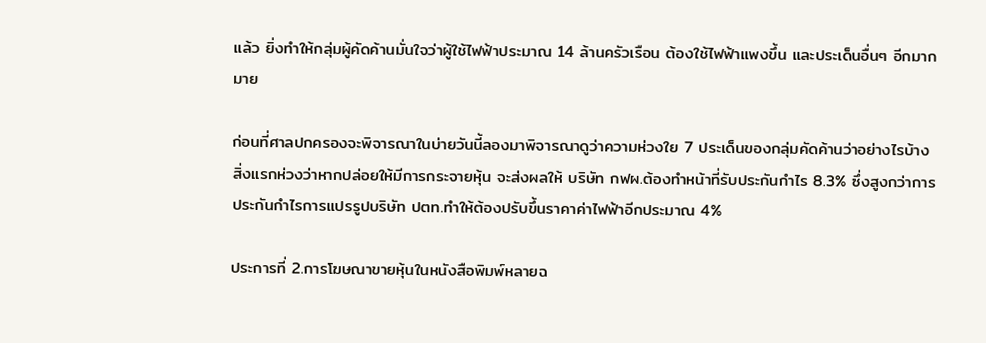แล้ว ยิ่งทำให้กลุ่มผู้คัดค้านมั่นใจว่าผู้ใช้ไฟฟ้าประมาณ 14 ล้านครัวเรือน ต้องใช้ไฟฟ้าแพงขึ้น และประเด็นอื่นๆ อีกมากมาย

ก่อนที่ศาลปกครองจะพิจารณาในบ่ายวันนี้ลองมาพิจารณาดูว่าความห่วงใย 7 ประเด็นของกลุ่มคัดค้านว่าอย่างไรบ้าง สิ่งแรกห่วงว่าหากปล่อยให้มีการกระจายหุ้น จะส่งผลให้ บริษัท กฟผ.ต้องทำหน้าที่รับประกันกำไร 8.3% ซึ่งสูงกว่าการประกันกำไรการแปรรูปบริษัท ปตท.ทำให้ต้องปรับขึ้นราคาค่าไฟฟ้าอีกประมาณ 4%

ประการที่ 2.การโฆษณาขายหุ้นในหนังสือพิมพ์หลายฉ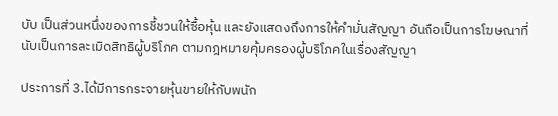บับ เป็นส่วนหนึ่งของการชี้ชวนให้ซื้อหุ้น และยังแสดงถึงการให้คำมั่นสัญญา อันถือเป็นการโฆษณาที่นับเป็นการละเมิดสิทธิผู้บริโภค ตามกฎหมายคุ้มครองผู้บริโภคในเรื่องสัญญา

ประการที่ 3.ได้มีการกระจายหุ้นขายให้กับพนัก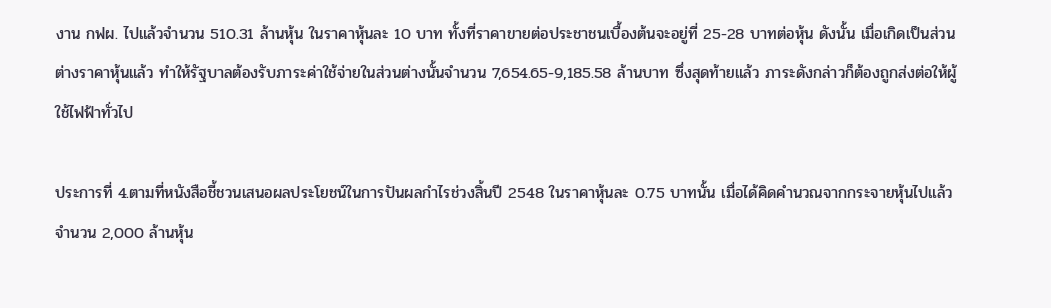งาน กฟผ. ไปแล้วจำนวน 510.31 ล้านหุ้น ในราคาหุ้นละ 10 บาท ทั้งที่ราคาขายต่อประชาชนเบื้องต้นจะอยู่ที่ 25-28 บาทต่อหุ้น ดังนั้น เมื่อเกิดเป็นส่วนต่างราคาหุ้นแล้ว ทำให้รัฐบาลต้องรับภาระค่าใช้จ่ายในส่วนต่างนั้นจำนวน 7,654.65-9,185.58 ล้านบาท ซึ่งสุดท้ายแล้ว ภาระดังกล่าวก็ต้องถูกส่งต่อให้ผู้ใช้ไฟฟ้าทั่วไป

ประการที่ 4.ตามที่หนังสือชี้ชวนเสนอผลประโยชน์ในการปันผลกำไรช่วงสิ้นปี 2548 ในราคาหุ้นละ 0.75 บาทนั้น เมื่อได้คิดคำนวณจากกระจายหุ้นไปแล้วจำนวน 2,000 ล้านหุ้น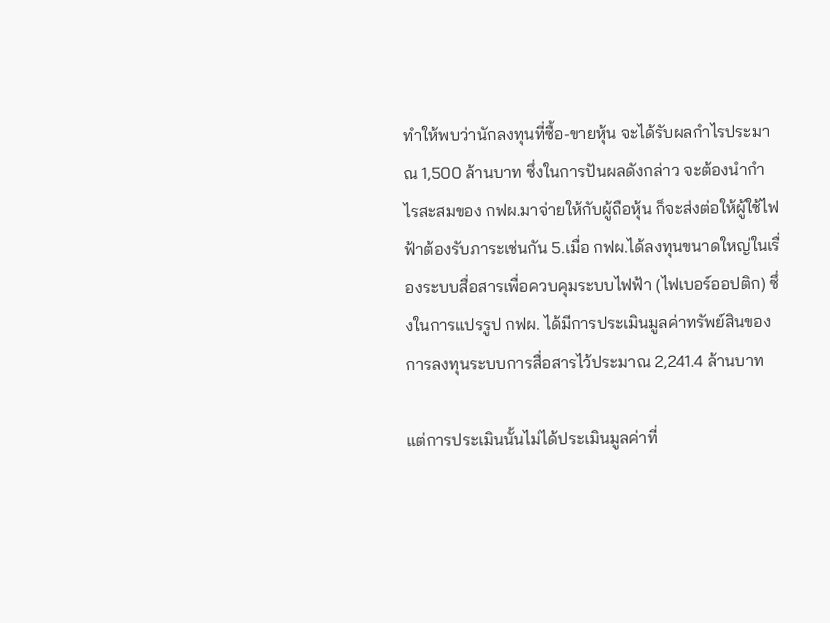ทำให้พบว่านักลงทุนที่ซื้อ-ขายหุ้น จะได้รับผลกำไรประมาณ 1,500 ล้านบาท ซึ่งในการปันผลดังกล่าว จะต้องนำกำไรสะสมของ กฟผ.มาจ่ายให้กับผู้ถือหุ้น ก็จะส่งต่อให้ผู้ใช้ไฟฟ้าต้องรับภาระเช่นกัน 5.เมื่อ กฟผ.ได้ลงทุนขนาดใหญ่ในเรื่องระบบสื่อสารเพื่อควบคุมระบบไฟฟ้า (ไฟเบอร์ออปติก) ซึ่งในการแปรรูป กฟผ. ได้มีการประเมินมูลค่าทรัพย์สินของการลงทุนระบบการสื่อสารไว้ประมาณ 2,241.4 ล้านบาท

แต่การประเมินนั้นไม่ได้ประเมินมูลค่าที่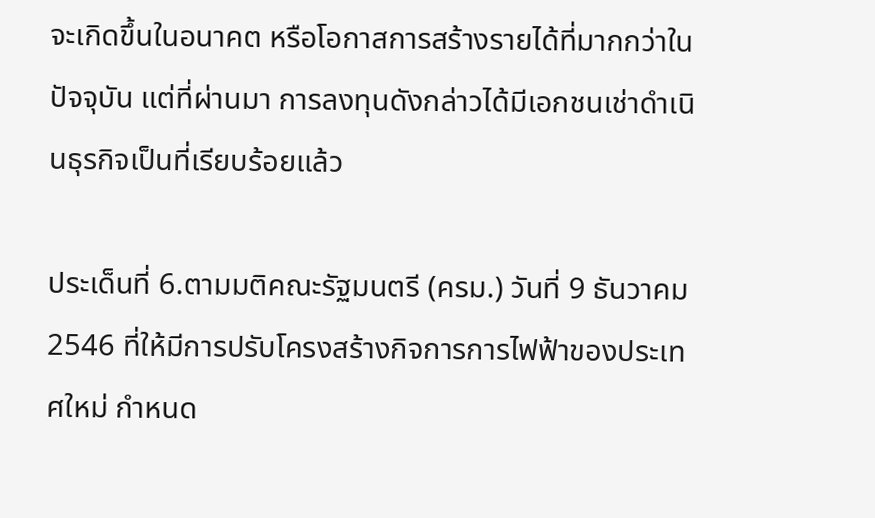จะเกิดขึ้นในอนาคต หรือโอกาสการสร้างรายได้ที่มากกว่าในปัจจุบัน แต่ที่ผ่านมา การลงทุนดังกล่าวได้มีเอกชนเช่าดำเนินธุรกิจเป็นที่เรียบร้อยแล้ว

ประเด็นที่ 6.ตามมติคณะรัฐมนตรี (ครม.) วันที่ 9 ธันวาคม 2546 ที่ให้มีการปรับโครงสร้างกิจการการไฟฟ้าของประเทศใหม่ กำหนด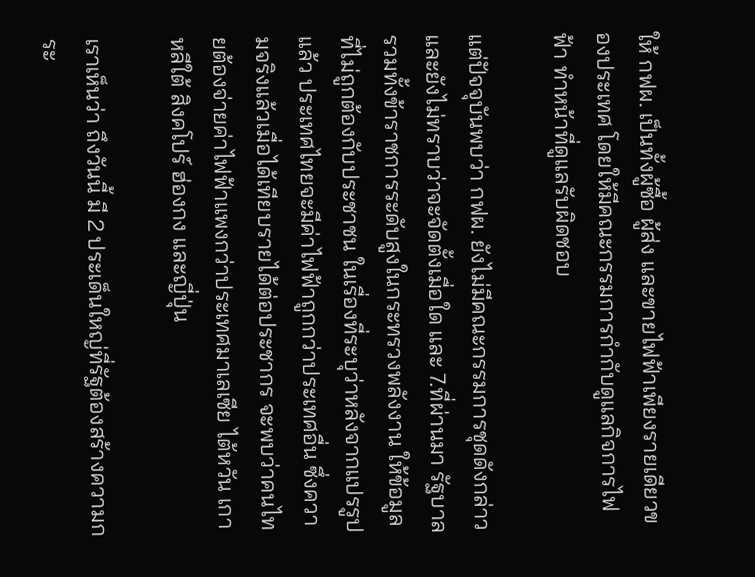ให้ กฟผ. เป็นทั้งผู้ซื้อ ผู้ส่ง และขายไฟฟ้าเพียงรายเดียวของประเทศ โดยให้มีคณะกรรมการกำกับดูแลกิจการไฟฟ้า ทำหน้าที่ดูแลรับผิดชอบ

แต่ปัจจุบันพบว่า กฟผ. ยังไม่มีคณะกรรมการชุดดังกล่าว และยังไม่ทราบว่าจะจัดตั้งเมื่อใด และ 7.ที่ผ่านมา รัฐบาลรวมทั้งข้าราชการระดับสูงในกระทรวงพลังงาน ให้ข้อมูลที่ไม่ถูกต้องกับประชาชน ในเรื่องที่ระบุว่าหลังจากแปรรูปแล้ว ประเทศไทยจะมีค่าไฟฟ้าถูกกว่าประเทศอื่น ซึ่งความจริงแล้วเมื่อได้เทียบรายได้ต่อประชากร จะพบว่าคนไทยต้องจ่ายค่าไฟฟ้าแพงกว่าประเทศมาเลเซีย ไต้หวัน เกาหลีใต้ สิงคโปร์ ฮ่องกง และญี่ปุ่น

เราเห็นว่า ถึงวันนี้ มี 2 ประเด็นใหญ่ที่รัฐต้องสร้างความกระ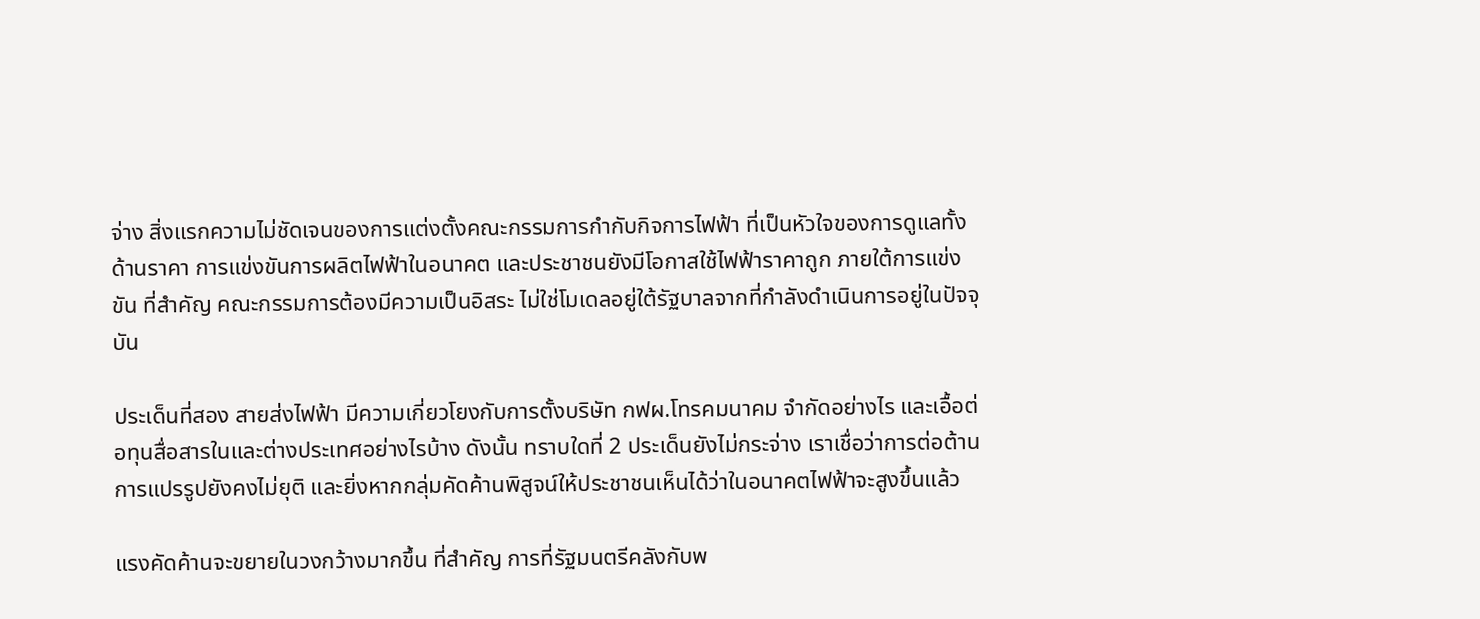จ่าง สิ่งแรกความไม่ชัดเจนของการแต่งตั้งคณะกรรมการกำกับกิจการไฟฟ้า ที่เป็นหัวใจของการดูแลทั้งด้านราคา การแข่งขันการผลิตไฟฟ้าในอนาคต และประชาชนยังมีโอกาสใช้ไฟฟ้าราคาถูก ภายใต้การแข่งขัน ที่สำคัญ คณะกรรมการต้องมีความเป็นอิสระ ไม่ใช่โมเดลอยู่ใต้รัฐบาลจากที่กำลังดำเนินการอยู่ในปัจจุบัน

ประเด็นที่สอง สายส่งไฟฟ้า มีความเกี่ยวโยงกับการตั้งบริษัท กฟผ.โทรคมนาคม จำกัดอย่างไร และเอื้อต่อทุนสื่อสารในและต่างประเทศอย่างไรบ้าง ดังนั้น ทราบใดที่ 2 ประเด็นยังไม่กระจ่าง เราเชื่อว่าการต่อต้านการแปรรูปยังคงไม่ยุติ และยิ่งหากกลุ่มคัดค้านพิสูจน์ให้ประชาชนเห็นได้ว่าในอนาคตไฟฟ้าจะสูงขึ้นแล้ว

แรงคัดค้านจะขยายในวงกว้างมากขึ้น ที่สำคัญ การที่รัฐมนตรีคลังกับพ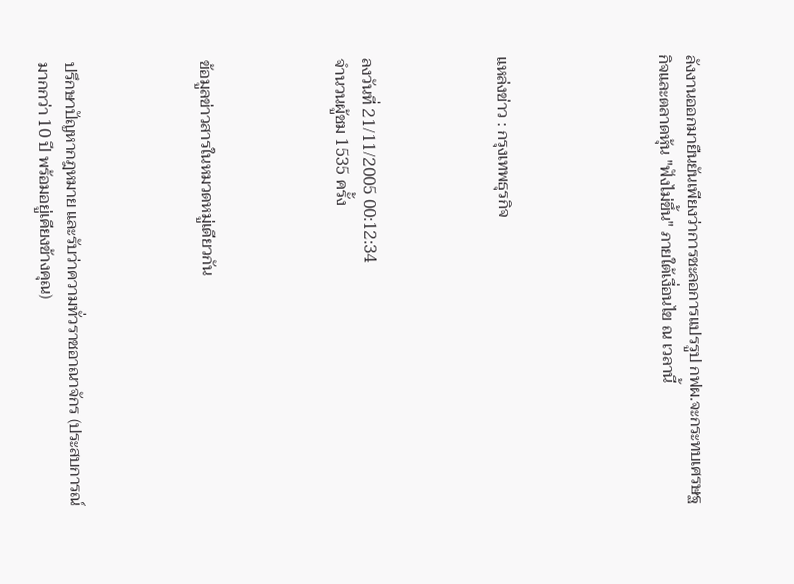ลังงานออกมายืนยันเพียงว่าการชะลอการแปรรูป กฟผ.จะกระทบเศรษฐกิจและตลาดหุ้น "ฟังไม่ขึ้น" ภายใต้เงื่อนไข ณ เวลานี้





แหล่งข่าว : กรุงเทพธุรกิจ




ลงวันที่ 21/11/2005 00:12:34
จำนวนผู้ชม 1535 ครั้ง




ข้อมูลข่าวสารในหมวดหมู่เดียวกัน




ปรึกษาปัญหากฎหมาย และรับว่าความทั่วราชอาณาจักร (ประสบการณ์มากกว่า 10 ปี พร้อมอยู่เคียงข้างคุณ)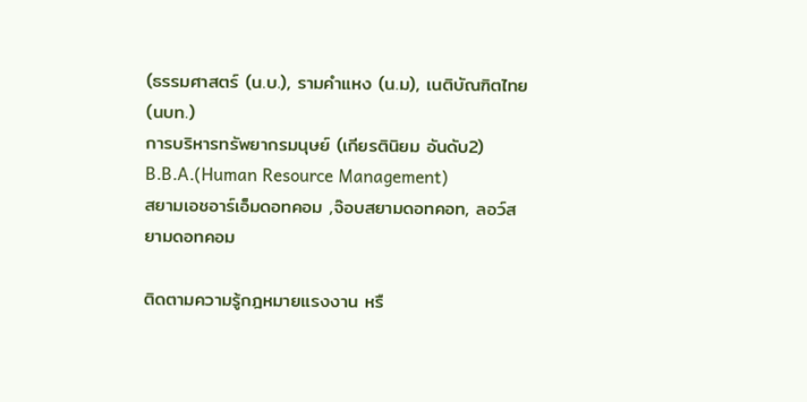(ธรรมศาสตร์ (น.บ.), รามคำแหง (น.ม), เนติบัณฑิตไทย (นบท.)
การบริหารทรัพยากรมนุษย์ (เกียรตินิยม อันดับ2) B.B.A.(Human Resource Management)
สยามเอชอาร์เอ็มดอทคอม ,จ๊อบสยามดอทคอท, ลอว์สยามดอทคอม

ติดตามความรู้กฎหมายแรงงาน หรื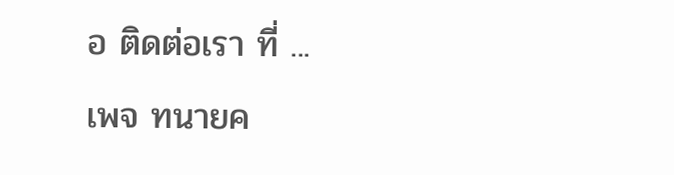อ ติดต่อเรา ที่ ...
เพจ ทนายค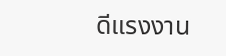ดีแรงงาน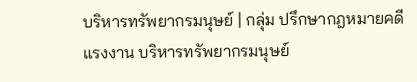บริหารทรัพยากรมนุษย์ | กลุ่ม ปรึกษากฎหมายคดีแรงงาน บริหารทรัพยากรมนุษย์